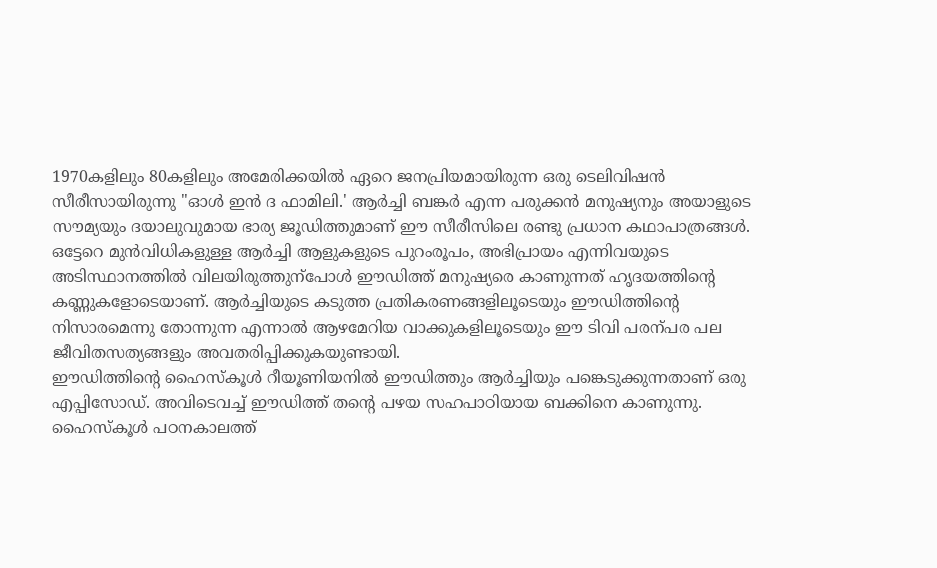1970കളിലും 80കളിലും അമേരിക്കയിൽ ഏറെ ജനപ്രിയമായിരുന്ന ഒരു ടെലിവിഷൻ സീരീസായിരുന്നു "ഓൾ ഇൻ ദ ഫാമിലി.' ആർച്ചി ബങ്കർ എന്ന പരുക്കൻ മനുഷ്യനും അയാളുടെ സൗമ്യയും ദയാലുവുമായ ഭാര്യ ജൂഡിത്തുമാണ് ഈ സീരീസിലെ രണ്ടു പ്രധാന കഥാപാത്രങ്ങൾ.
ഒട്ടേറെ മുൻവിധികളുള്ള ആർച്ചി ആളുകളുടെ പുറംരൂപം, അഭിപ്രായം എന്നിവയുടെ അടിസ്ഥാനത്തിൽ വിലയിരുത്തുന്പോൾ ഈഡിത്ത് മനുഷ്യരെ കാണുന്നത് ഹൃദയത്തിന്റെ കണ്ണുകളോടെയാണ്. ആർച്ചിയുടെ കടുത്ത പ്രതികരണങ്ങളിലൂടെയും ഈഡിത്തിന്റെ നിസാരമെന്നു തോന്നുന്ന എന്നാൽ ആഴമേറിയ വാക്കുകളിലൂടെയും ഈ ടിവി പരന്പര പല ജീവിതസത്യങ്ങളും അവതരിപ്പിക്കുകയുണ്ടായി.
ഈഡിത്തിന്റെ ഹൈസ്കൂൾ റീയൂണിയനിൽ ഈഡിത്തും ആർച്ചിയും പങ്കെടുക്കുന്നതാണ് ഒരു എപ്പിസോഡ്. അവിടെവച്ച് ഈഡിത്ത് തന്റെ പഴയ സഹപാഠിയായ ബക്കിനെ കാണുന്നു. ഹൈസ്കൂൾ പഠനകാലത്ത്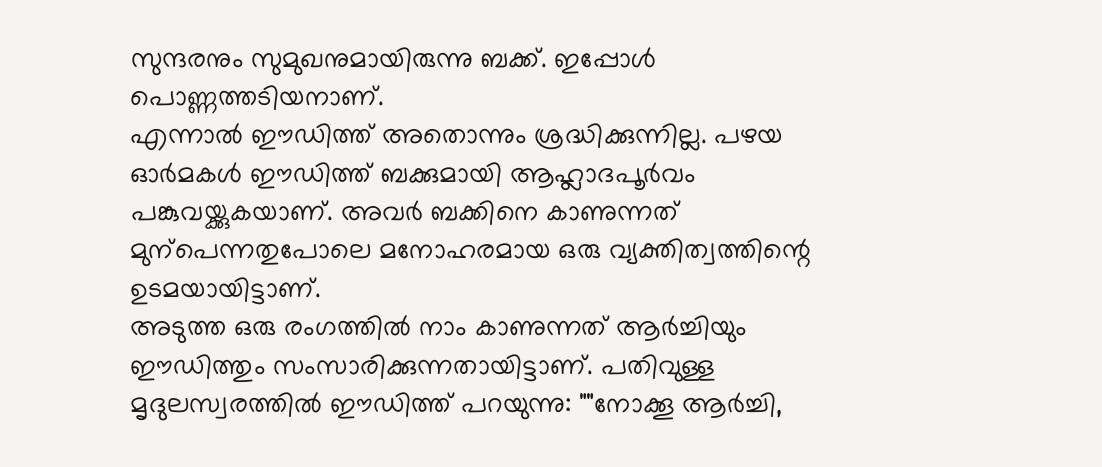സുന്ദരനും സുമുഖനുമായിരുന്നു ബക്ക്. ഇപ്പോൾ പൊണ്ണത്തടിയനാണ്.
എന്നാൽ ഈഡിത്ത് അതൊന്നും ശ്രദ്ധിക്കുന്നില്ല. പഴയ ഓർമകൾ ഈഡിത്ത് ബക്കുമായി ആഹ്ലാദപൂർവം പങ്കുവയ്ക്കുകയാണ്. അവർ ബക്കിനെ കാണുന്നത് മുന്പെന്നതുപോലെ മനോഹരമായ ഒരു വ്യക്തിത്വത്തിന്റെ ഉടമയായിട്ടാണ്.
അടുത്ത ഒരു രംഗത്തിൽ നാം കാണുന്നത് ആർച്ചിയും ഈഡിത്തും സംസാരിക്കുന്നതായിട്ടാണ്. പതിവുള്ള മൃദുലസ്വരത്തിൽ ഈഡിത്ത് പറയുന്നു: ""നോക്കൂ ആർച്ചി,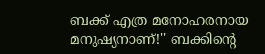ബക്ക് എത്ര മനോഹരനായ മനുഷ്യനാണ്!'' ബക്കിന്റെ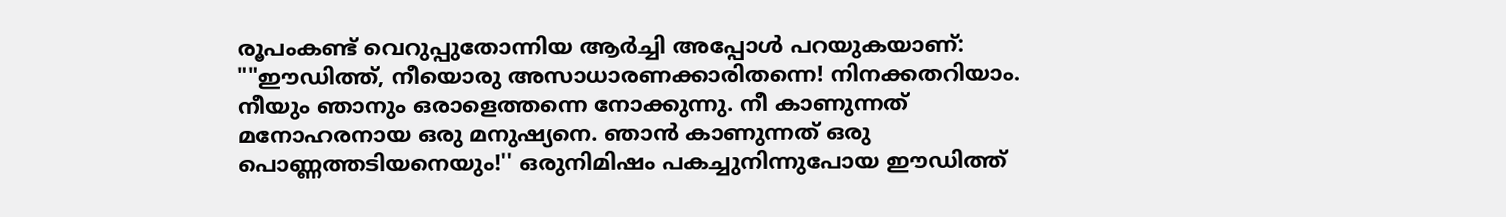രൂപംകണ്ട് വെറുപ്പുതോന്നിയ ആർച്ചി അപ്പോൾ പറയുകയാണ്: ""ഈഡിത്ത്, നീയൊരു അസാധാരണക്കാരിതന്നെ! നിനക്കതറിയാം.
നീയും ഞാനും ഒരാളെത്തന്നെ നോക്കുന്നു. നീ കാണുന്നത് മനോഹരനായ ഒരു മനുഷ്യനെ. ഞാൻ കാണുന്നത് ഒരു പൊണ്ണത്തടിയനെയും!'' ഒരുനിമിഷം പകച്ചുനിന്നുപോയ ഈഡിത്ത്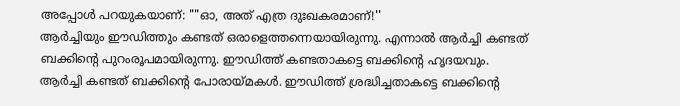അപ്പോൾ പറയുകയാണ്: ""ഓ, അത് എത്ര ദുഃഖകരമാണ്!''
ആർച്ചിയും ഈഡിത്തും കണ്ടത് ഒരാളെത്തന്നെയായിരുന്നു. എന്നാൽ ആർച്ചി കണ്ടത് ബക്കിന്റെ പുറംരൂപമായിരുന്നു. ഈഡിത്ത് കണ്ടതാകട്ടെ ബക്കിന്റെ ഹൃദയവും. ആർച്ചി കണ്ടത് ബക്കിന്റെ പോരായ്മകൾ. ഈഡിത്ത് ശ്രദ്ധിച്ചതാകട്ടെ ബക്കിന്റെ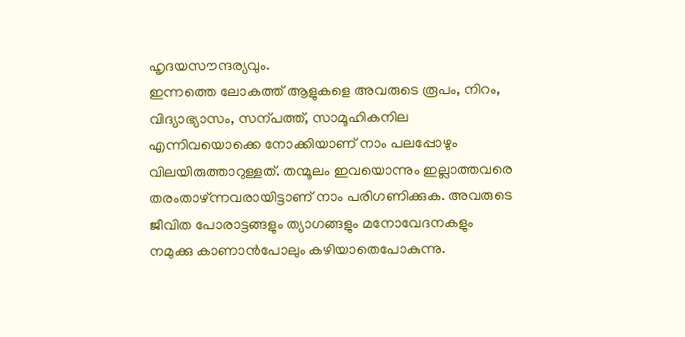ഹൃദയസൗന്ദര്യവും.
ഇന്നത്തെ ലോകത്ത് ആളുകളെ അവരുടെ രൂപം, നിറം, വിദ്യാഭ്യാസം, സന്പത്ത്, സാമൂഹികനില എന്നിവയൊക്കെ നോക്കിയാണ് നാം പലപ്പോഴും വിലയിരുത്താറുള്ളത്. തന്മൂലം ഇവയൊന്നും ഇല്ലാത്തവരെ തരംതാഴ്ന്നവരായിട്ടാണ് നാം പരിഗണിക്കുക. അവരുടെ ജീവിത പോരാട്ടങ്ങളും ത്യാഗങ്ങളും മനോവേദനകളും നമുക്കു കാണാൻപോലും കഴിയാതെപോകുന്നു.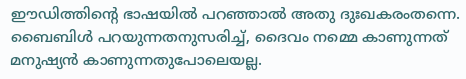ഈഡിത്തിന്റെ ഭാഷയിൽ പറഞ്ഞാൽ അതു ദുഃഖകരംതന്നെ.
ബൈബിൾ പറയുന്നതനുസരിച്ച്, ദൈവം നമ്മെ കാണുന്നത് മനുഷ്യൻ കാണുന്നതുപോലെയല്ല.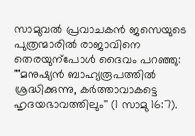സാമുവൽ പ്രവാചകൻ ജസെയുടെ പുത്രന്മാരിൽ രാജാവിനെ തെരയുന്പോൾ ദൈവം പറഞ്ഞു: ""മനുഷ്യൻ ബാഹ്യരൂപത്തിൽ ശ്രദ്ധിക്കുന്നു, കർത്താവാകട്ടെ ഹൃദയഭാവത്തിലും'' (1 സാമു 16:7).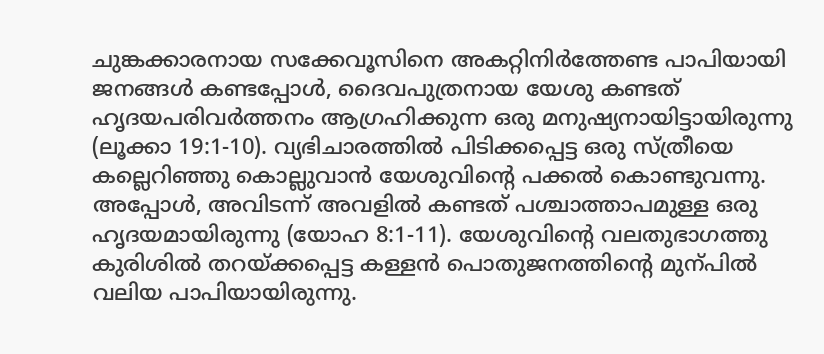ചുങ്കക്കാരനായ സക്കേവൂസിനെ അകറ്റിനിർത്തേണ്ട പാപിയായി ജനങ്ങൾ കണ്ടപ്പോൾ, ദൈവപുത്രനായ യേശു കണ്ടത് ഹൃദയപരിവർത്തനം ആഗ്രഹിക്കുന്ന ഒരു മനുഷ്യനായിട്ടായിരുന്നു (ലൂക്കാ 19:1-10). വ്യഭിചാരത്തിൽ പിടിക്കപ്പെട്ട ഒരു സ്ത്രീയെ കല്ലെറിഞ്ഞു കൊല്ലുവാൻ യേശുവിന്റെ പക്കൽ കൊണ്ടുവന്നു. അപ്പോൾ, അവിടന്ന് അവളിൽ കണ്ടത് പശ്ചാത്താപമുള്ള ഒരു ഹൃദയമായിരുന്നു (യോഹ 8:1-11). യേശുവിന്റെ വലതുഭാഗത്തു കുരിശിൽ തറയ്ക്കപ്പെട്ട കള്ളൻ പൊതുജനത്തിന്റെ മുന്പിൽ വലിയ പാപിയായിരുന്നു.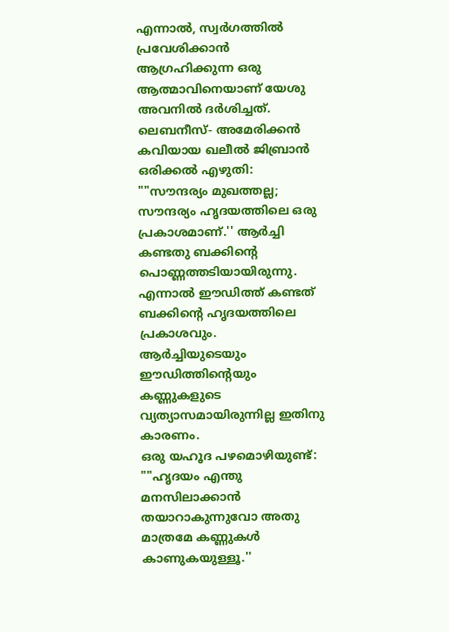എന്നാൽ, സ്വർഗത്തിൽ പ്രവേശിക്കാൻ ആഗ്രഹിക്കുന്ന ഒരു ആത്മാവിനെയാണ് യേശു അവനിൽ ദർശിച്ചത്.
ലെബനീസ്- അമേരിക്കൻ കവിയായ ഖലീൽ ജിബ്രാൻ ഒരിക്കൽ എഴുതി: ""സൗന്ദര്യം മുഖത്തല്ല; സൗന്ദര്യം ഹൃദയത്തിലെ ഒരു പ്രകാശമാണ്.'' ആർച്ചി കണ്ടതു ബക്കിന്റെ പൊണ്ണത്തടിയായിരുന്നു. എന്നാൽ ഈഡിത്ത് കണ്ടത് ബക്കിന്റെ ഹൃദയത്തിലെ പ്രകാശവും. ആർച്ചിയുടെയും ഈഡിത്തിന്റെയും കണ്ണുകളുടെ വ്യത്യാസമായിരുന്നില്ല ഇതിനു കാരണം.
ഒരു യഹൂദ പഴമൊഴിയുണ്ട്: ""ഹൃദയം എന്തു മനസിലാക്കാൻ തയാറാകുന്നുവോ അതു മാത്രമേ കണ്ണുകൾ കാണുകയുള്ളൂ.''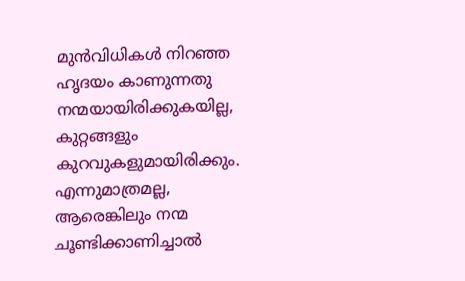മുൻവിധികൾ നിറഞ്ഞ ഹൃദയം കാണുന്നതു നന്മയായിരിക്കുകയില്ല, കുറ്റങ്ങളും കുറവുകളുമായിരിക്കും. എന്നുമാത്രമല്ല, ആരെങ്കിലും നന്മ ചൂണ്ടിക്കാണിച്ചാൽ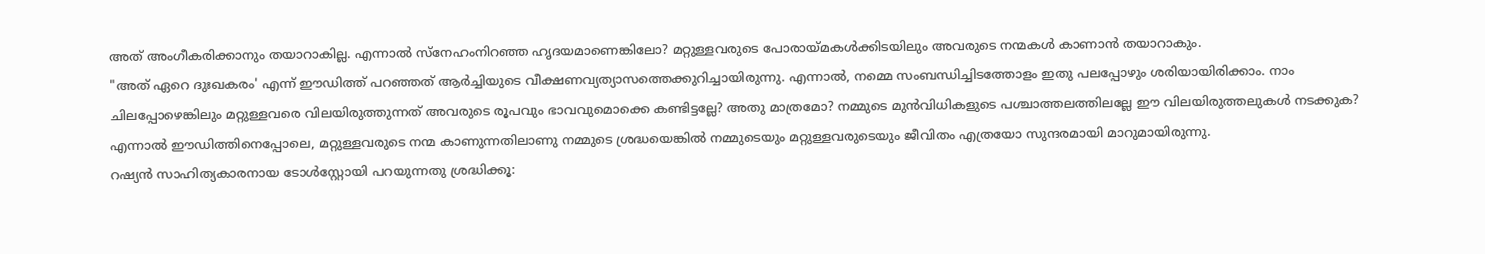അത് അംഗീകരിക്കാനും തയാറാകില്ല. എന്നാൽ സ്നേഹംനിറഞ്ഞ ഹൃദയമാണെങ്കിലോ? മറ്റുള്ളവരുടെ പോരായ്മകൾക്കിടയിലും അവരുടെ നന്മകൾ കാണാൻ തയാറാകും.
"അത് ഏറെ ദുഃഖകരം' എന്ന് ഈഡിത്ത് പറഞ്ഞത് ആർച്ചിയുടെ വീക്ഷണവ്യത്യാസത്തെക്കുറിച്ചായിരുന്നു. എന്നാൽ, നമ്മെ സംബന്ധിച്ചിടത്തോളം ഇതു പലപ്പോഴും ശരിയായിരിക്കാം. നാം ചിലപ്പോഴെങ്കിലും മറ്റുള്ളവരെ വിലയിരുത്തുന്നത് അവരുടെ രൂപവും ഭാവവുമൊക്കെ കണ്ടിട്ടല്ലേ? അതു മാത്രമോ? നമ്മുടെ മുൻവിധികളുടെ പശ്ചാത്തലത്തിലല്ലേ ഈ വിലയിരുത്തലുകൾ നടക്കുക? എന്നാൽ ഈഡിത്തിനെപ്പോലെ, മറ്റുള്ളവരുടെ നന്മ കാണുന്നതിലാണു നമ്മുടെ ശ്രദ്ധയെങ്കിൽ നമ്മുടെയും മറ്റുള്ളവരുടെയും ജീവിതം എത്രയോ സുന്ദരമായി മാറുമായിരുന്നു.
റഷ്യൻ സാഹിത്യകാരനായ ടോൾസ്റ്റോയി പറയുന്നതു ശ്രദ്ധിക്കൂ: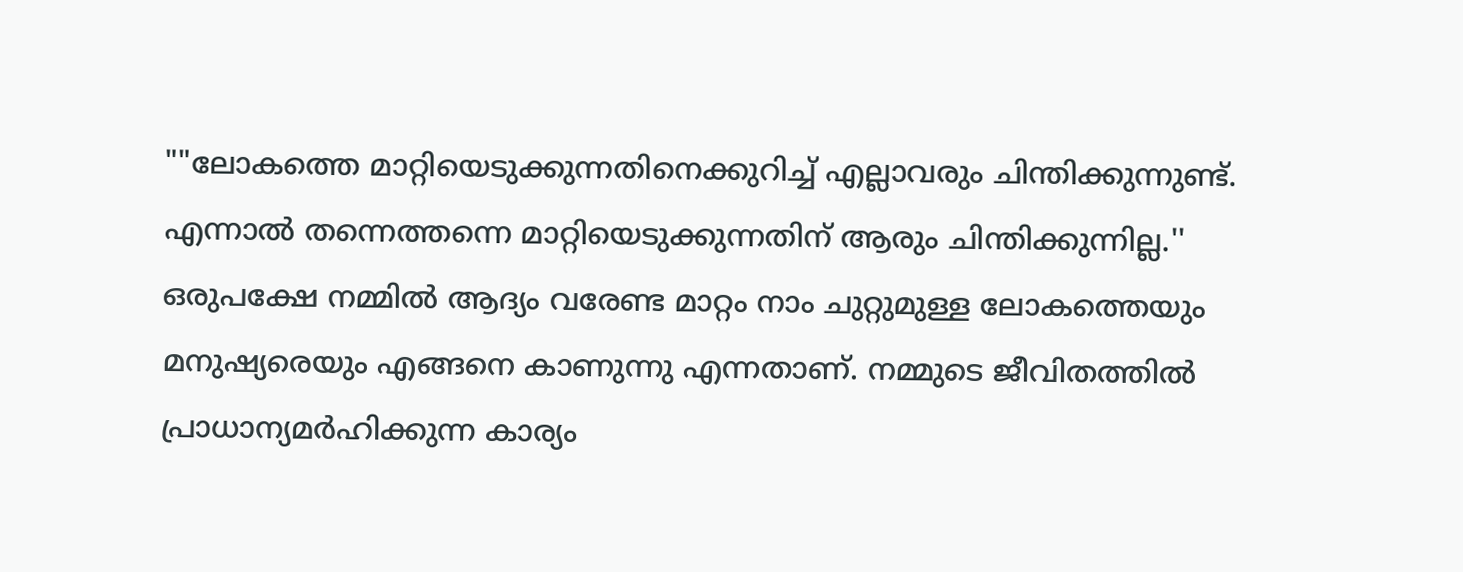""ലോകത്തെ മാറ്റിയെടുക്കുന്നതിനെക്കുറിച്ച് എല്ലാവരും ചിന്തിക്കുന്നുണ്ട്. എന്നാൽ തന്നെത്തന്നെ മാറ്റിയെടുക്കുന്നതിന് ആരും ചിന്തിക്കുന്നില്ല.''
ഒരുപക്ഷേ നമ്മിൽ ആദ്യം വരേണ്ട മാറ്റം നാം ചുറ്റുമുള്ള ലോകത്തെയും മനുഷ്യരെയും എങ്ങനെ കാണുന്നു എന്നതാണ്. നമ്മുടെ ജീവിതത്തിൽ പ്രാധാന്യമർഹിക്കുന്ന കാര്യം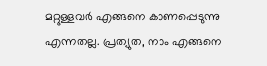മറ്റുള്ളവർ എങ്ങനെ കാണപ്പെടുന്നു എന്നതല്ല. പ്രത്യുത, നാം എങ്ങനെ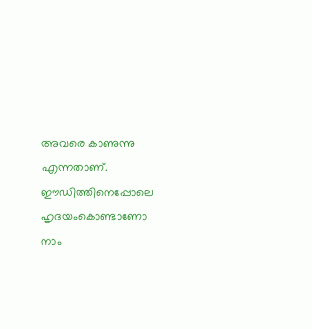അവരെ കാണുന്നു എന്നതാണ്. ഈഡിത്തിനെപ്പോലെ ഹൃദയംകൊണ്ടാണോ നാം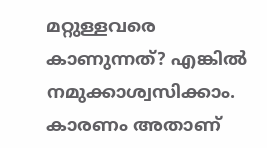മറ്റുള്ളവരെ കാണുന്നത്? എങ്കിൽ നമുക്കാശ്വസിക്കാം. കാരണം അതാണ്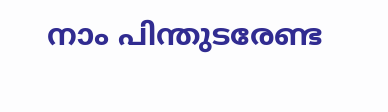നാം പിന്തുടരേണ്ട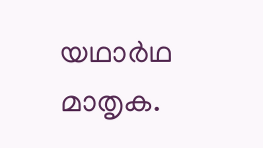യഥാർഥ മാതൃക.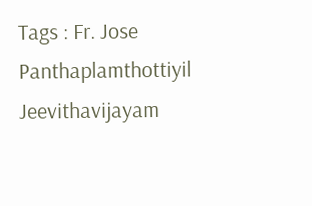Tags : Fr. Jose Panthaplamthottiyil Jeevithavijayam